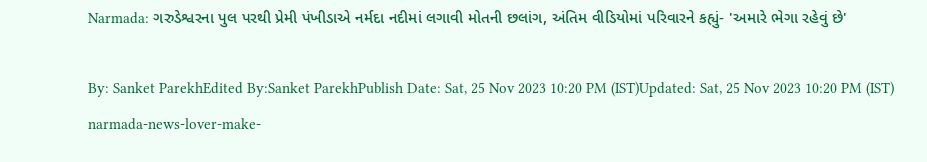Narmada: ગરુડેશ્વરના પુલ પરથી પ્રેમી પંખીડાએ નર્મદા નદીમાં લગાવી મોતની છલાંગ, અંતિમ વીડિયોમાં પરિવારને કહ્યું- 'અમારે ભેગા રહેવું છે'

By: Sanket ParekhEdited By:Sanket ParekhPublish Date: Sat, 25 Nov 2023 10:20 PM (IST)Updated: Sat, 25 Nov 2023 10:20 PM (IST)
narmada-news-lover-make-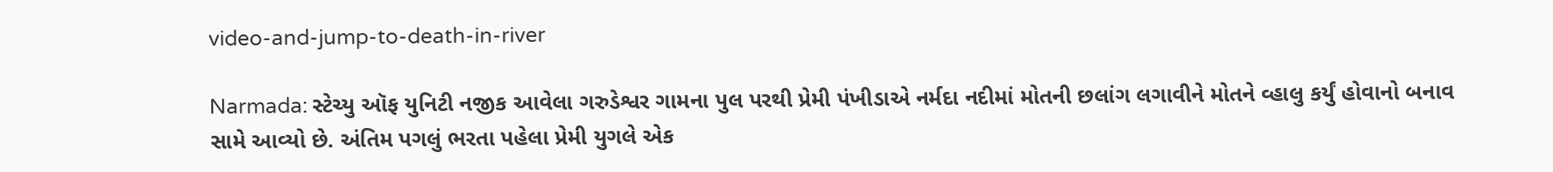video-and-jump-to-death-in-river

Narmada: સ્ટેચ્યુ ઑફ યુનિટી નજીક આવેલા ગરુડેશ્વર ગામના પુલ પરથી પ્રેમી પંખીડાએ નર્મદા નદીમાં મોતની છલાંગ લગાવીને મોતને વ્હાલુ કર્યું હોવાનો બનાવ સામે આવ્યો છે. અંતિમ પગલું ભરતા પહેલા પ્રેમી યુગલે એક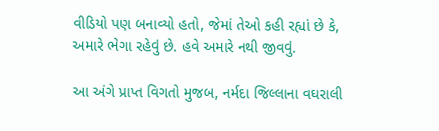વીડિયો પણ બનાવ્યો હતો, જેમાં તેઓ કહી રહ્યાં છે કે, અમારે ભેગા રહેવું છે. હવે અમારે નથી જીવવું.

આ અંગે પ્રાપ્ત વિગતો મુજબ, નર્મદા જિલ્લાના વઘરાલી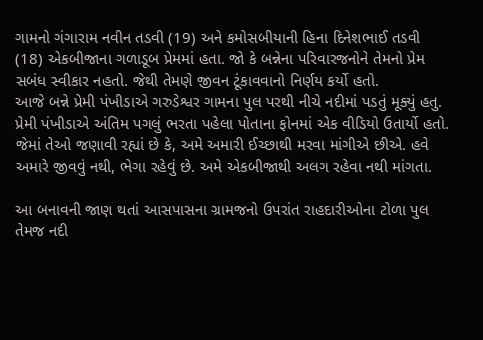ગામનો ગંગારામ નવીન તડવી (19) અને કમોસબીયાની હિના દિનેશભાઈ તડવી (18) એકબીજાના ગળાડૂબ પ્રેમમાં હતા. જો કે બન્નેના પરિવારજનોને તેમનો પ્રેમ સબંધ સ્વીકાર નહતો. જેથી તેમણે જીવન ટૂંકાવવાનો નિર્ણય કર્યો હતો.
આજે બન્ને પ્રેમી પંખીડાએ ગરુડેશ્વર ગામના પુલ પરથી નીચે નદીમાં પડતું મૂક્યું હતુ. પ્રેમી પંખીડાએ અંતિમ પગલું ભરતા પહેલા પોતાના ફોનમાં એક વીડિયો ઉતાર્યો હતો. જેમાં તેઓ જણાવી રહ્યાં છે કે, અમે અમારી ઈચ્છાથી મરવા માંગીએ છીએ. હવે અમારે જીવવું નથી, ભેગા રહેવું છે. અમે એકબીજાથી અલગ રહેવા નથી માંગતા.

આ બનાવની જાણ થતાં આસપાસના ગ્રામજનો ઉપરાંત રાહદારીઓના ટોળા પુલ તેમજ નદી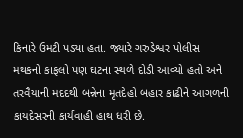કિનારે ઉમટી પડ્યા હતા. જ્યારે ગરુડેશ્વર પોલીસ મથકનો કાફલો પણ ઘટના સ્થળે દોડી આવ્યો હતો અને તરવૈયાની મદદથી બન્નેના મૃતદેહો બહાર કાઢીને આગળની કાયદેસરની કાર્યવાહી હાથ ધરી છે.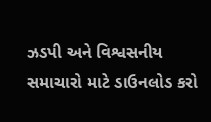ઝડપી અને વિશ્વસનીય સમાચારો માટે ડાઉનલોડ કરો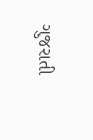ગુજરાતી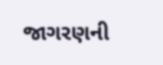જાગરણની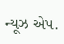ન્યૂઝ એપ.